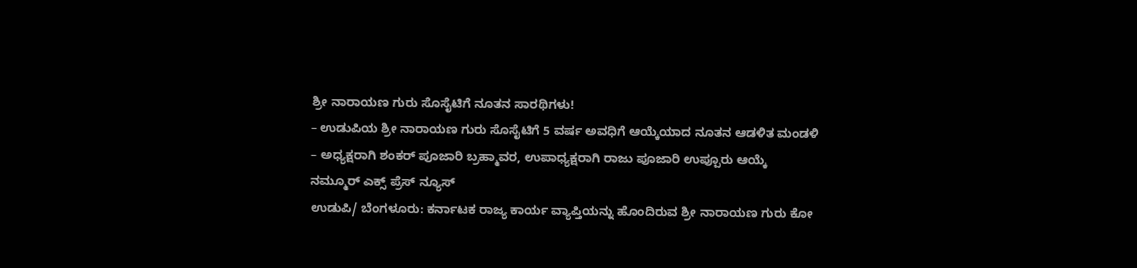ಶ್ರೀ ನಾರಾಯಣ ಗುರು ಸೊಸೈಟಿಗೆ ನೂತನ ಸಾರಥಿಗಳು!
– ಉಡುಪಿಯ ಶ್ರೀ ನಾರಾಯಣ ಗುರು ಸೊಸೈಟಿಗೆ 5 ವರ್ಷ ಅವಧಿಗೆ ಆಯ್ಕೆಯಾದ ನೂತನ ಆಡಳಿತ ಮಂಡಳಿ
– ಅಧ್ಯಕ್ಷರಾಗಿ ಶಂಕರ್ ಪೂಜಾರಿ ಬ್ರಹ್ಮಾವರ, ಉಪಾಧ್ಯಕ್ಷರಾಗಿ ರಾಜು ಪೂಜಾರಿ ಉಪ್ಪೂರು ಆಯ್ಕೆ
ನಮ್ಮೂರ್ ಎಕ್ಸ್ ಪ್ರೆಸ್ ನ್ಯೂಸ್
ಉಡುಪಿ/ ಬೆಂಗಳೂರು: ಕರ್ನಾಟಕ ರಾಜ್ಯ ಕಾರ್ಯ ವ್ಯಾಪ್ತಿಯನ್ನು ಹೊಂದಿರುವ ಶ್ರೀ ನಾರಾಯಣ ಗುರು ಕೋ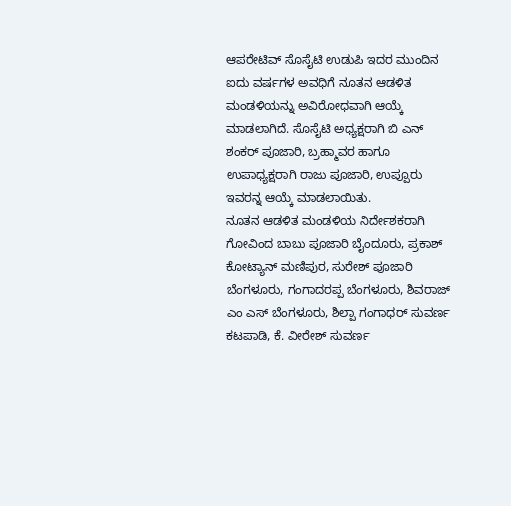ಆಪರೇಟಿವ್ ಸೊಸೈಟಿ ಉಡುಪಿ ಇದರ ಮುಂದಿನ ಐದು ವರ್ಷಗಳ ಅವಧಿಗೆ ನೂತನ ಆಡಳಿತ ಮಂಡಳಿಯನ್ನು ಅವಿರೋಧವಾಗಿ ಆಯ್ಕೆ ಮಾಡಲಾಗಿದೆ. ಸೊಸೈಟಿ ಅಧ್ಯಕ್ಷರಾಗಿ ಬಿ ಎನ್ ಶಂಕರ್ ಪೂಜಾರಿ, ಬ್ರಹ್ಮಾವರ ಹಾಗೂ ಉಪಾಧ್ಯಕ್ಷರಾಗಿ ರಾಜು ಪೂಜಾರಿ, ಉಪ್ಪೂರು ಇವರನ್ನ ಆಯ್ಕೆ ಮಾಡಲಾಯಿತು.
ನೂತನ ಆಡಳಿತ ಮಂಡಳಿಯ ನಿರ್ದೇಶಕರಾಗಿ ಗೋವಿಂದ ಬಾಬು ಪೂಜಾರಿ ಬೈಂದೂರು, ಪ್ರಕಾಶ್ ಕೋಟ್ಯಾನ್ ಮಣಿಪುರ, ಸುರೇಶ್ ಪೂಜಾರಿ ಬೆಂಗಳೂರು, ಗಂಗಾದರಪ್ಪ ಬೆಂಗಳೂರು, ಶಿವರಾಜ್ ಎಂ ಎಸ್ ಬೆಂಗಳೂರು, ಶಿಲ್ಪಾ ಗಂಗಾಧರ್ ಸುವರ್ಣ ಕಟಪಾಡಿ, ಕೆ. ವೀರೇಶ್ ಸುವರ್ಣ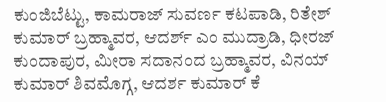ಕುಂಜಿಬೆಟ್ಟು, ಕಾಮರಾಜ್ ಸುವರ್ಣ ಕಟಪಾಡಿ, ರಿತೇಶ್ ಕುಮಾರ್ ಬ್ರಹ್ಮಾವರ, ಆದರ್ಶ್ ಎಂ ಮುದ್ರಾಡಿ, ಧೀರಜ್ ಕುಂದಾಪುರ, ಮೀರಾ ಸದಾನಂದ ಬ್ರಹ್ಮಾವರ, ವಿನಯ್ ಕುಮಾರ್ ಶಿವಮೊಗ್ಗ, ಆದರ್ಶ ಕುಮಾರ್ ಕೆ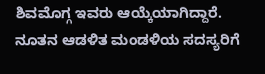ಶಿವಮೊಗ್ಗ ಇವರು ಆಯ್ಕೆಯಾಗಿದ್ದಾರೆ.
ನೂತನ ಆಡಳಿತ ಮಂಡಳಿಯ ಸದಸ್ಯರಿಗೆ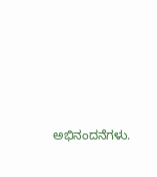ಅಭಿನಂದನೆಗಳು.